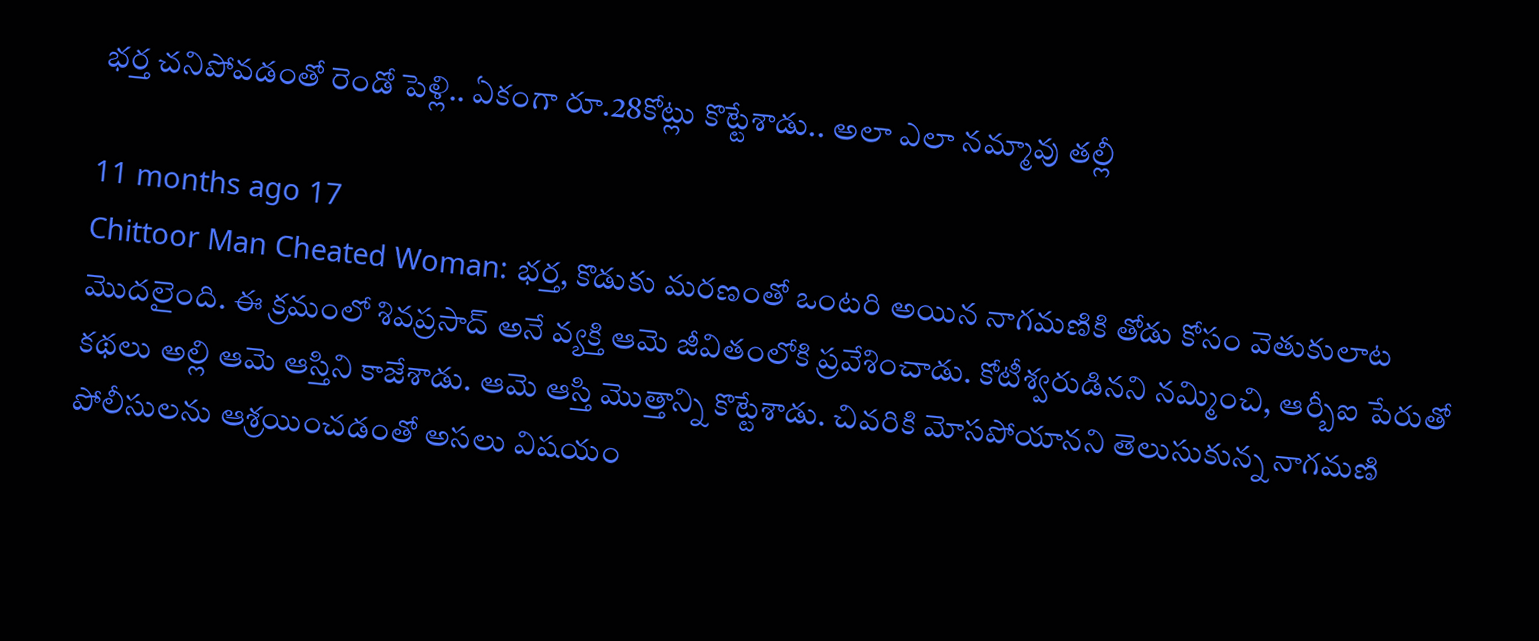భర్త చనిపోవడంతో రెండో పెళ్లి.. ఏకంగా రూ.28కోట్లు కొట్టేశాడు.. అలా ఎలా నమ్మావు తల్లీ

11 months ago 17
Chittoor Man Cheated Woman: భర్త, కొడుకు మరణంతో ఒంటరి అయిన నాగమణికి తోడు కోసం వెతుకులాట మొదలైంది. ఈ క్రమంలో శివప్రసాద్ అనే వ్యక్తి ఆమె జీవితంలోకి ప్రవేశించాడు. కోటీశ్వరుడినని నమ్మించి, ఆర్బీఐ పేరుతో కథలు అల్లి ఆమె ఆస్తిని కాజేశాడు. ఆమె ఆస్తి మొత్తాన్ని కొట్టేశాడు. చివరికి మోసపోయానని తెలుసుకున్న నాగమణి పోలీసులను ఆశ్రయించడంతో అసలు విషయం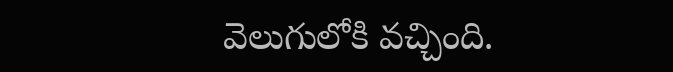వెలుగులోకి వచ్చింది.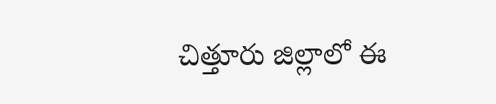చిత్తూరు జిల్లాలో ఈ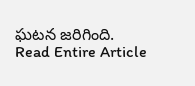ఘటన జరిగింది.
Read Entire Article